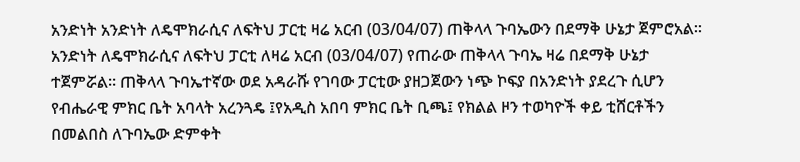አንድነት አንድነት ለዴሞክራሲና ለፍትህ ፓርቲ ዛሬ አርብ (03/04/07) ጠቅላላ ጉባኤውን በደማቅ ሁኔታ ጀምሮአል፡፡
አንድነት ለዴሞክራሲና ለፍትህ ፓርቲ ለዛሬ አርብ (03/04/07) የጠራው ጠቅላላ ጉባኤ ዛሬ በደማቅ ሁኔታ ተጀምሯል። ጠቅላላ ጉባኤተኛው ወደ አዳራሹ የገባው ፓርቲው ያዘጋጀውን ነጭ ኮፍያ በአንድነት ያደረጉ ሲሆን የብሔራዊ ምክር ቤት አባላት አረንጓዴ ፤የአዲስ አበባ ምክር ቤት ቢጫ፤ የክልል ዞን ተወካዮች ቀይ ቲሸርቶችን በመልበስ ለጉባኤው ድምቀት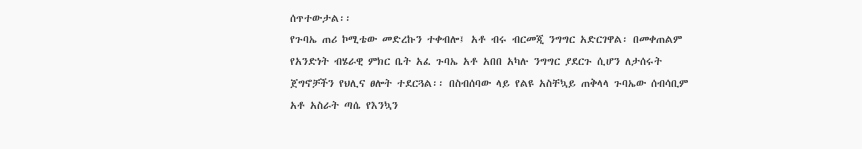ሰጥተውታል፡፡
የጉባኤ ጠሪ ኮሚቴው መድረኩን ተቀብሎ፤ አቶ ብሩ ብርመጂ ንግግር አድርገዋል፡ በመቀጠልም የአንድነት ብሄራዊ ምክር ቤት አፈ ጉባኤ አቶ አበበ አካሉ ንግግር ያደርጉ ሲሆን ለታሰሩት ጀግኖቻችን የህሊና ፀሎት ተደርጓል፡፡ በስብሰባው ላይ የልዩ አስቸኳይ ጠቅላላ ጉባኤው ሰብሳቢም አቶ አስራት ጣሴ የእንኳን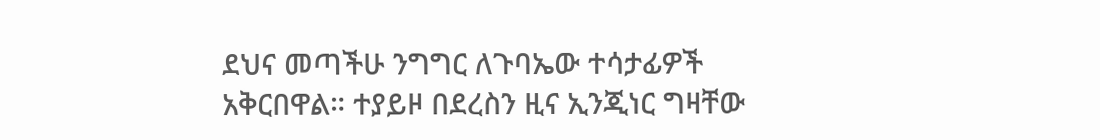ደህና መጣችሁ ንግግር ለጉባኤው ተሳታፊዎች አቅርበዋል። ተያይዞ በደረስን ዚና ኢንጂነር ግዛቸው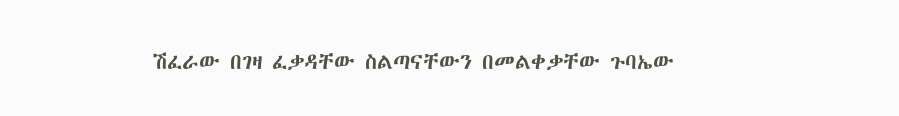ሽፈራው በገዛ ፈቃዳቸው ስልጣናቸውን በመልቀቃቸው ጉባኤው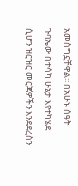አመስግኗቸዋል፡፡ በአሁኑ ሰዓት ጉባኤው በተሳካ ሁኔታ እየተካሄደ ሲሆን ዝርዝር መርጃዎችን እንደደረስን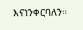እናነንቀርባለን።